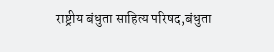राष्ट्रीय बंधुता साहित्य परिषद,बंधुता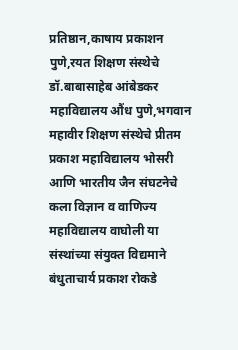प्रतिष्ठान,काषाय प्रकाशन पुणे,रयत शिक्षण संस्थेचे डॉ.बाबासाहेब आंबेडकर महाविद्यालय औंध पुणे,भगवान महावीर शिक्षण संस्थेचे प्रीतम प्रकाश महाविद्यालय भोसरी आणि भारतीय जैन संघटनेचे कला विज्ञान व वाणिज्य महाविद्यालय वाघोली या संस्थांच्या संयुक्त विद्यमाने बंधुताचार्य प्रकाश रोकडे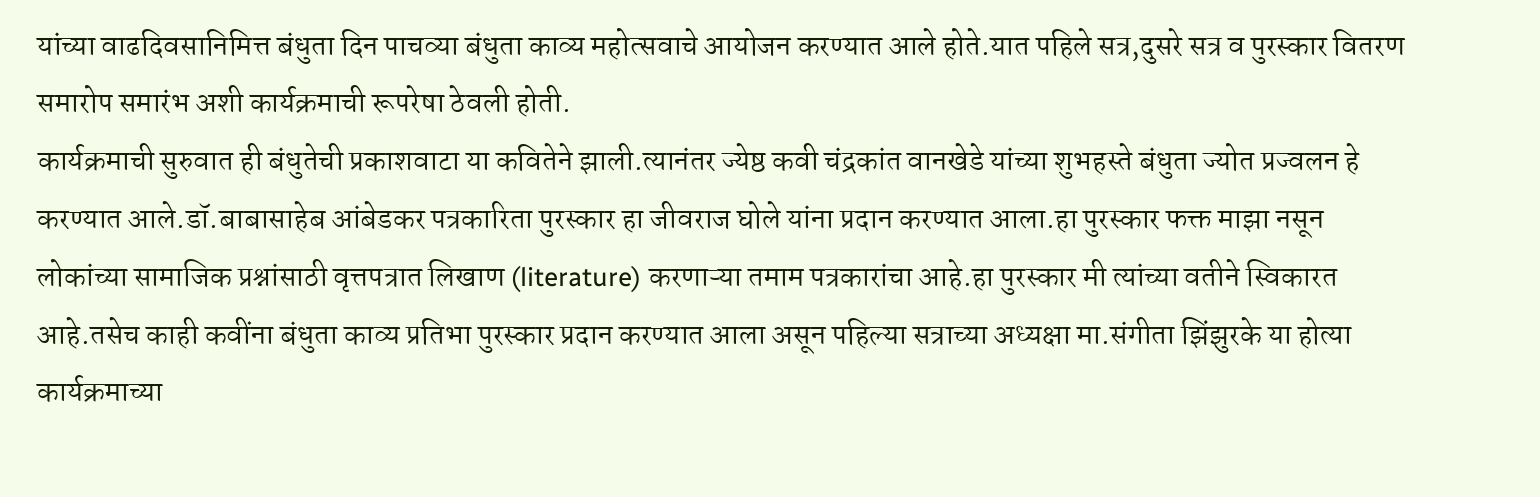यांच्या वाढदिवसानिमित्त बंधुता दिन पाचव्या बंधुता काव्य महोत्सवाचे आयोजन करण्यात आले होते.यात पहिले सत्र,दुसरे सत्र व पुरस्कार वितरण समारोप समारंभ अशी कार्यक्रमाची रूपरेषा ठेवली होती.
कार्यक्रमाची सुरुवात ही बंधुतेची प्रकाशवाटा या कवितेने झाली.त्यानंतर ज्येष्ठ कवी चंद्रकांत वानखेडे यांच्या शुभहस्ते बंधुता ज्योत प्रज्वलन हे करण्यात आले.डॉ.बाबासाहेब आंबेडकर पत्रकारिता पुरस्कार हा जीवराज घोले यांना प्रदान करण्यात आला.हा पुरस्कार फक्त माझा नसून लोकांच्या सामाजिक प्रश्नांसाठी वृत्तपत्रात लिखाण (literature) करणाऱ्या तमाम पत्रकारांचा आहे.हा पुरस्कार मी त्यांच्या वतीने स्विकारत आहे.तसेच काही कवींना बंधुता काव्य प्रतिभा पुरस्कार प्रदान करण्यात आला असून पहिल्या सत्राच्या अध्यक्षा मा.संगीता झिंझुरके या होत्या कार्यक्रमाच्या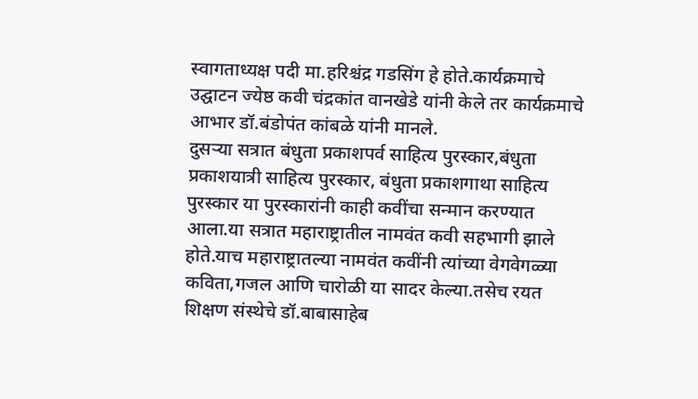स्वागताध्यक्ष पदी मा.हरिश्चंद्र गडसिंग हे होते.कार्यक्रमाचे उद्घाटन ज्येष्ठ कवी चंद्रकांत वानखेडे यांनी केले तर कार्यक्रमाचे आभार डॉ.बंडोपंत कांबळे यांनी मानले.
दुसऱ्या सत्रात बंधुता प्रकाशपर्व साहित्य पुरस्कार,बंधुता प्रकाशयात्री साहित्य पुरस्कार, बंधुता प्रकाशगाथा साहित्य पुरस्कार या पुरस्कारांनी काही कवींचा सन्मान करण्यात आला.या सत्रात महाराष्ट्रातील नामवंत कवी सहभागी झाले होते.याच महाराष्ट्रातल्या नामवंत कवींनी त्यांच्या वेगवेगळ्या कविता,गजल आणि चारोळी या सादर केल्या.तसेच रयत शिक्षण संस्थेचे डॉ.बाबासाहेब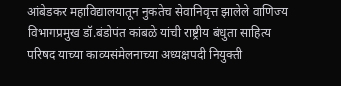आंबेडकर महाविद्यालयातून नुकतेच सेवानिवृत्त झालेले वाणिज्य विभागप्रमुख डॉ.बंडोपंत कांबळे यांची राष्ट्रीय बंधुता साहित्य परिषद याच्या काव्यसंमेलनाच्या अध्यक्षपदी नियुक्ती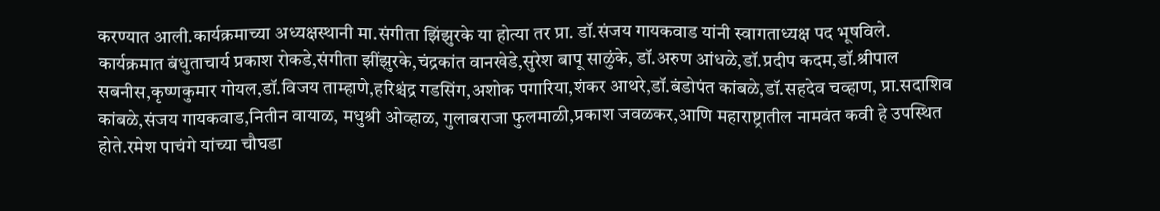करण्यात आली.कार्यक्रमाच्या अध्यक्षस्थानी मा.संगीता झिंझुरके या होत्या तर प्रा. डॉ.संजय गायकवाड यांनी स्वागताध्यक्ष पद भूषविले.
कार्यक्रमात बंधुताचार्य प्रकाश रोकडे,संगीता झींझुरके,चंद्रकांत वानखेडे,सुरेश बापू साळुंके, डॉ.अरुण आंधळे,डॉ.प्रदीप कदम,डॉ.श्रीपाल सबनीस,कृष्णकुमार गोयल,डॉ.विजय ताम्हाणे,हरिश्चंद्र गडसिंग,अशोक पगारिया,शंकर आथरे,डॉ.बंडोपंत कांबळे,डॉ.सहदेव चव्हाण, प्रा.सदाशिव कांबळे,संजय गायकवाड,नितीन वायाळ, मधुश्री ओव्हाळ, गुलाबराजा फुलमाळी,प्रकाश जवळकर,आणि महाराष्ट्रातील नामवंत कवी हे उपस्थित होते.रमेश पाचंगे यांच्या चौघडा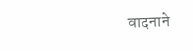वादनाने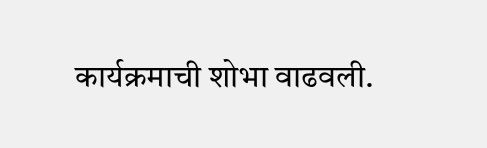कार्यक्रमाची शोभा वाढवली.